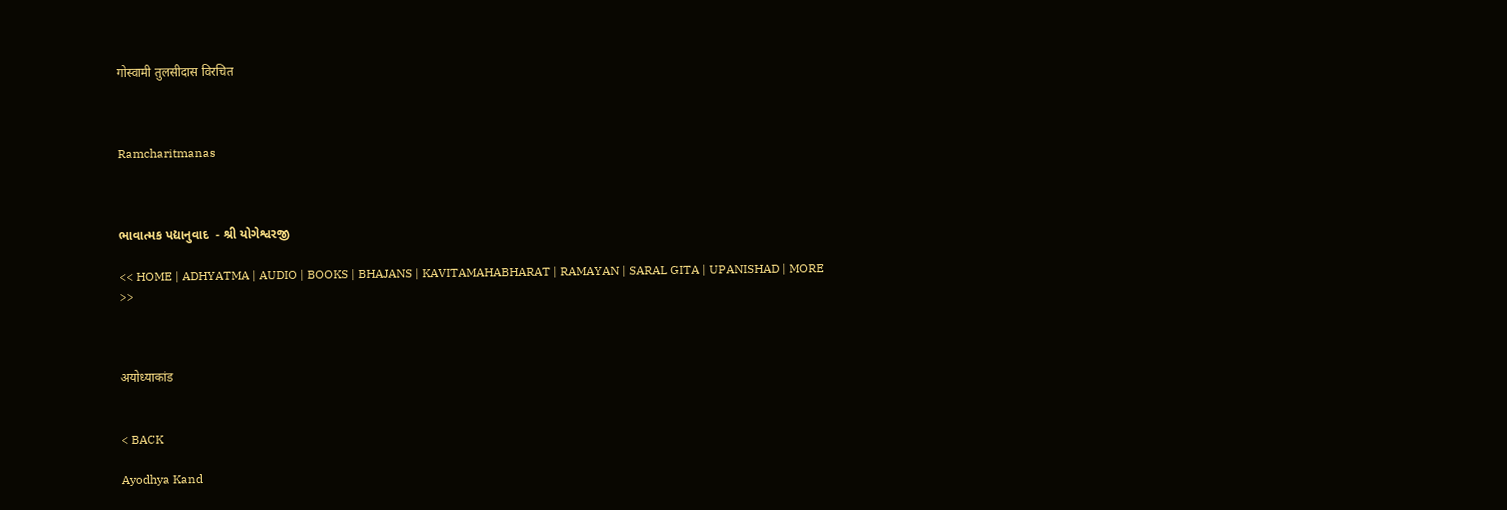गोस्वामी तुलसीदास विरचित



Ramcharitmanas



ભાવાત્મક પદ્યાનુવાદ  - શ્રી યોગેશ્વરજી

<< HOME | ADHYATMA | AUDIO | BOOKS | BHAJANS | KAVITAMAHABHARAT | RAMAYAN | SARAL GITA | UPANISHAD | MORE >>



अयोध्याकांड


< BACK

Ayodhya Kand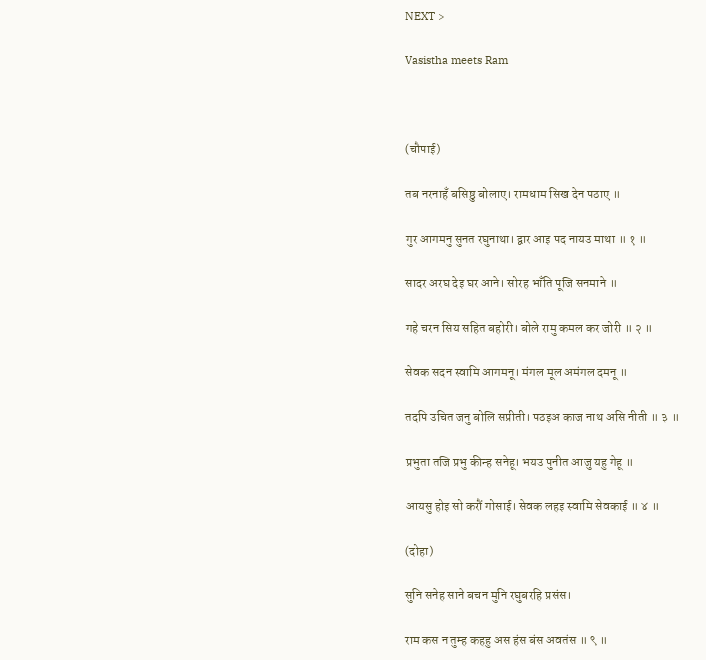NEXT >

Vasistha meets Ram



(चौपाई)

तब नरनाहँ बसिष्ठु बोलाए। रामधाम सिख देन पठाए ॥

गुर आगमनु सुनत रघुनाथा। द्वार आइ पद नायउ माथा ॥ १ ॥

सादर अरघ देइ घर आने। सोरह भाँति पूजि सनमाने ॥

गहे चरन सिय सहित बहोरी। बोले रामु कमल कर जोरी ॥ २ ॥

सेवक सदन स्वामि आगमनू। मंगल मूल अमंगल दमनू ॥

तदपि उचित जनु बोलि सप्रीती। पठइअ काज नाथ असि नीती ॥ ३ ॥

प्रभुता तजि प्रभु कीन्ह सनेहू। भयउ पुनीत आजु यहु गेहू ॥

आयसु होइ सो करौं गोसाई। सेवक लहइ स्वामि सेवकाई ॥ ४ ॥

(दोहा)

सुनि सनेह साने बचन मुनि रघुबरहि प्रसंस।

राम कस न तुम्ह कहहु अस हंस बंस अवतंस ॥ ९ ॥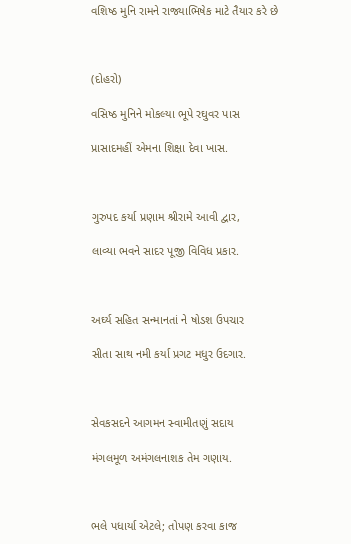વશિષ્ઠ મુનિ રામને રાજ્યાભિષેક માટે તૈયાર કરે છે



(દોહરો)

વસિષ્ઠ મુનિને મોકલ્યા ભૂપે રઘુવર પાસ

પ્રાસાદમહીં એમના શિક્ષા દેવા ખાસ.



ગુરુપદ કર્યા પ્રણામ શ્રીરામે આવી દ્વાર,

લાવ્યા ભવને સાદર પૂજી વિવિધ પ્રકાર.



અર્ઘ્ય સહિત સન્માનતાં ને ષોડશ ઉપચાર

સીતા સાથ નમી કર્યા પ્રગટ મધુર ઉદગાર.



સેવકસદને આગમન સ્વામીતણું સદાય

મંગલમૂળ અમંગલનાશક તેમ ગણાય.



ભલે પધાર્યા એટલે; તોપણ કરવા કાજ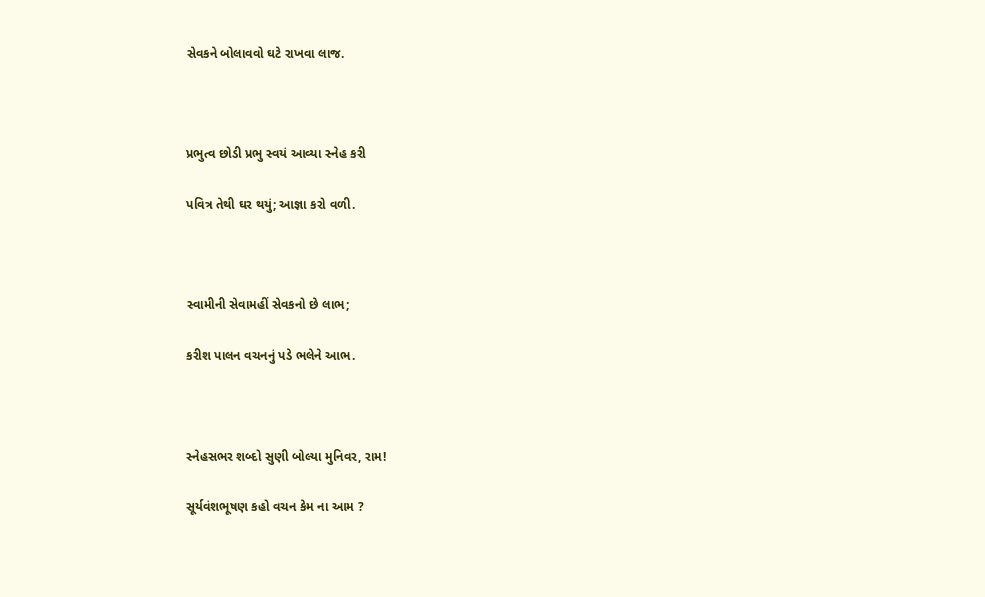સેવકને બોલાવવો ઘટે રાખવા લાજ.



પ્રભુત્વ છોડી પ્રભુ સ્વયં આવ્યા સ્નેહ કરી

પવિત્ર તેથી ઘર થયું; આજ્ઞા કરો વળી.



સ્વામીની સેવામહીં સેવકનો છે લાભ;

કરીશ પાલન વચનનું પડે ભલેને આભ.



સ્નેહસભર શબ્દો સુણી બોલ્યા મુનિવર, રામ!

સૂર્યવંશભૂષણ કહો વચન કેમ ના આમ ?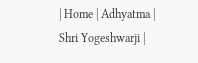| Home | Adhyatma | Shri Yogeshwarji |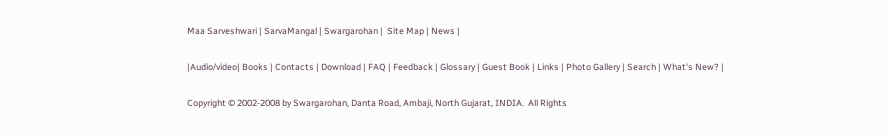Maa Sarveshwari | SarvaMangal | Swargarohan |  Site Map | News |

|Audio/video| Books | Contacts | Download | FAQ | Feedback | Glossary | Guest Book | Links | Photo Gallery | Search | What's New? |

Copyright © 2002-2008 by Swargarohan, Danta Road, Ambaji, North Gujarat, INDIA.  All Rights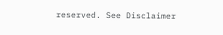reserved. See Disclaimer